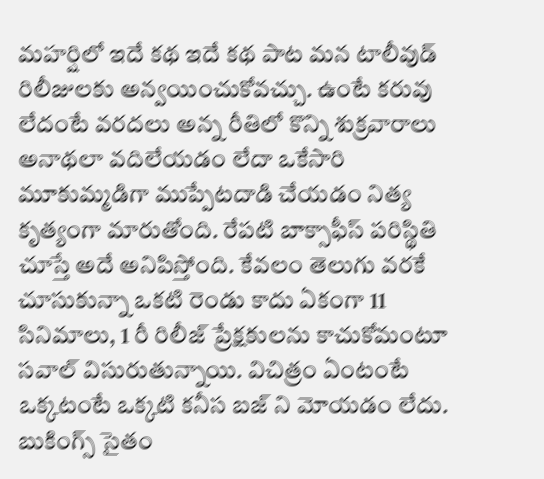మహర్షిలో ఇదే కథ ఇదే కథ పాట మన టాలీవుడ్ రిలీజులకు అన్వయించుకోవచ్చు. ఉంటే కరువు లేదంటే వరదలు అన్న రీతిలో కొన్ని శుక్రవారాలు అనాథలా వదిలేయడం లేదా ఒకేసారి మూకుమ్మడిగా ముప్పేటదాడి చేయడం నిత్య కృత్యంగా మారుతోంది. రేపటి బాక్సాఫీస్ పరిస్థితి చూస్తే అదే అనిపిస్తోంది. కేవలం తెలుగు వరకే చూసుకున్నా ఒకటి రెండు కాదు ఏకంగా 11 సినిమాలు, 1 రీ రిలీజ్ ప్రేక్షకులను కాచుకోమంటూ సవాల్ విసురుతున్నాయి. విచిత్రం ఏంటంటే ఒక్కటంటే ఒక్కటి కనీస బజ్ ని మోయడం లేదు. బుకింగ్స్ సైతం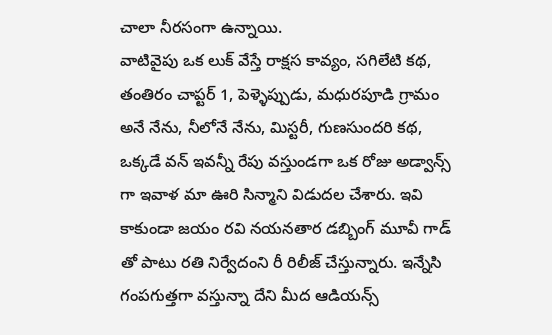చాలా నీరసంగా ఉన్నాయి.
వాటివైపు ఒక లుక్ వేస్తే రాక్షస కావ్యం, సగిలేటి కథ, తంతిరం చాప్టర్ 1, పెళ్ళెప్పుడు, మధురపూడి గ్రామం అనే నేను, నీలోనే నేను, మిస్టరీ, గుణసుందరి కథ, ఒక్కడే వన్ ఇవన్నీ రేపు వస్తుండగా ఒక రోజు అడ్వాన్స్ గా ఇవాళ మా ఊరి సిన్మాని విడుదల చేశారు. ఇవి కాకుండా జయం రవి నయనతార డబ్బింగ్ మూవీ గాడ్ తో పాటు రతి నిర్వేదంని రీ రిలీజ్ చేస్తున్నారు. ఇన్నేసి గంపగుత్తగా వస్తున్నా దేని మీద ఆడియన్స్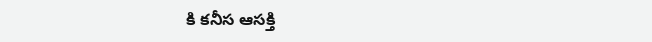కి కనీస ఆసక్తి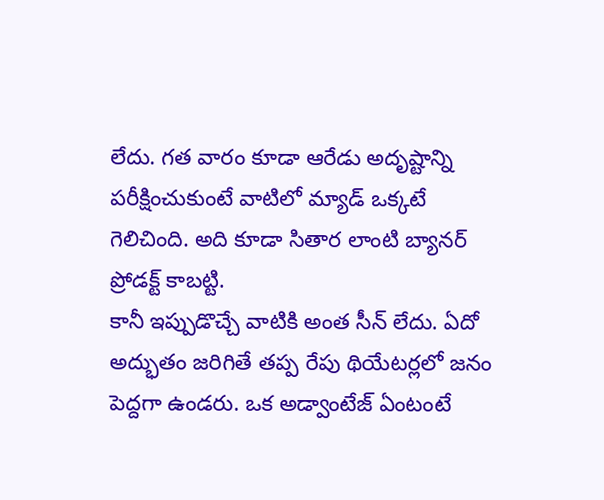లేదు. గత వారం కూడా ఆరేడు అదృష్టాన్ని పరీక్షించుకుంటే వాటిలో మ్యాడ్ ఒక్కటే గెలిచింది. అది కూడా సితార లాంటి బ్యానర్ ప్రోడక్ట్ కాబట్టి.
కానీ ఇప్పుడొచ్చే వాటికి అంత సీన్ లేదు. ఏదో అద్భుతం జరిగితే తప్ప రేపు థియేటర్లలో జనం పెద్దగా ఉండరు. ఒక అడ్వాంటేజ్ ఏంటంటే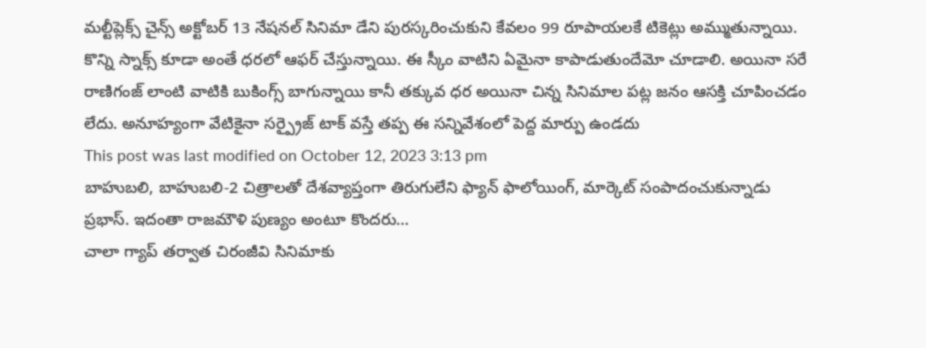మల్టీప్లెక్స్ చైన్స్ అక్టోబర్ 13 నేషనల్ సినిమా డేని పురస్కరించుకుని కేవలం 99 రూపాయలకే టికెట్లు అమ్ముతున్నాయి. కొన్ని స్నాక్స్ కూడా అంతే ధరలో ఆఫర్ చేస్తున్నాయి. ఈ స్కీం వాటిని ఏమైనా కాపాడుతుందేమో చూడాలి. అయినా సరే రాణిగంజ్ లాంటి వాటికి బుకింగ్స్ బాగున్నాయి కానీ తక్కువ ధర అయినా చిన్న సినిమాల పట్ల జనం ఆసక్తి చూపించడం లేదు. అనూహ్యంగా వేటికైనా సర్ప్రైజ్ టాక్ వస్తే తప్ప ఈ సన్నివేశంలో పెద్ద మార్పు ఉండదు
This post was last modified on October 12, 2023 3:13 pm
బాహుబలి, బాహుబలి-2 చిత్రాలతో దేశవ్యాప్తంగా తిరుగులేని ఫ్యాన్ ఫాలోయింగ్, మార్కెట్ సంపాదంచుకున్నాడు ప్రభాస్. ఇదంతా రాజమౌళి పుణ్యం అంటూ కొందరు…
చాలా గ్యాప్ తర్వాత చిరంజీవి సినిమాకు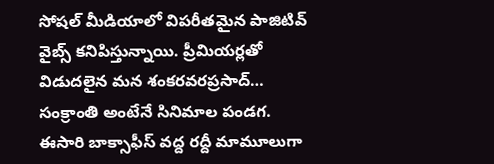సోషల్ మీడియాలో విపరీతమైన పాజిటివ్ వైబ్స్ కనిపిస్తున్నాయి. ప్రీమియర్లతో విడుదలైన మన శంకరవరప్రసాద్…
సంక్రాంతి అంటేనే సినిమాల పండగ. ఈసారి బాక్సాఫీస్ వద్ద రద్దీ మామూలుగా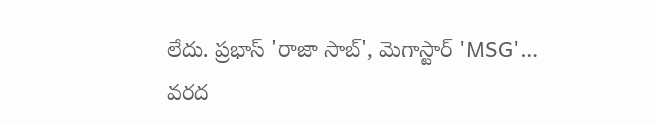లేదు. ప్రభాస్ 'రాజా సాబ్', మెగాస్టార్ 'MSG'…
వరద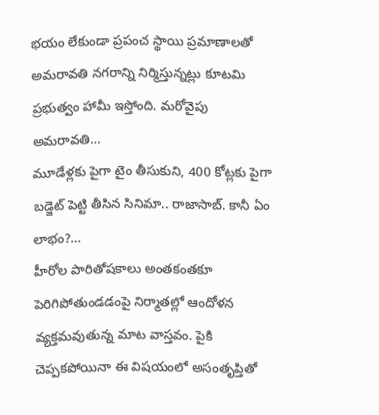భయం లేకుండా ప్రపంచ స్థాయి ప్రమాణాలతో అమరావతి నగరాన్ని నిర్మిస్తున్నట్లు కూటమి ప్రభుత్వం హామీ ఇస్తోంది. మరోవైపు అమరావతి…
మూడేళ్లకు పైగా టైం తీసుకుని, 400 కోట్లకు పైగా బడ్జెట్ పెట్టి తీసిన సినిమా.. రాజాసాబ్. కానీ ఏం లాభం?…
హీరోల పారితోషకాలు అంతకంతకూ పెరిగిపోతుండడంపై నిర్మాతల్లో ఆందోళన వ్యక్తమవుతున్న మాట వాస్తవం. పైకి చెప్పకపోయినా ఈ విషయంలో అసంతృప్తితో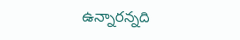ఉన్నారన్నది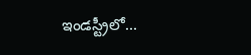ఇండస్ట్రీలో…